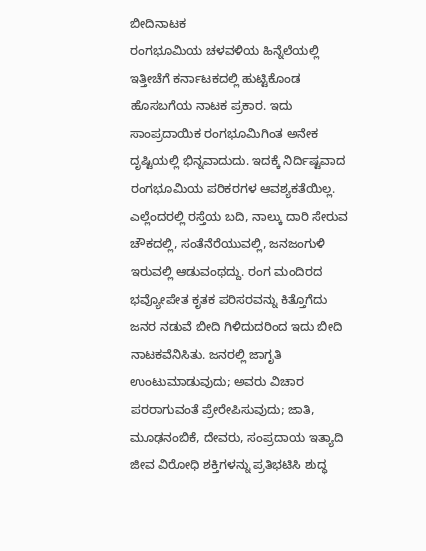ಬೀದಿನಾಟಕ
ರಂಗಭೂಮಿಯ ಚಳವಳಿಯ ಹಿನ್ನೆಲೆಯಲ್ಲಿ ಇತ್ತೀಚೆಗೆ ಕರ್ನಾಟಕದಲ್ಲಿ ಹುಟ್ಟಿಕೊಂಡ ಹೊಸಬಗೆಯ ನಾಟಕ ಪ್ರಕಾರ. ಇದು ಸಾಂಪ್ರದಾಯಿಕ ರಂಗಭೂಮಿಗಿಂತ ಅನೇಕ ದೃಷ್ಟಿಯಲ್ಲಿ ಭಿನ್ನವಾದುದು. ಇದಕ್ಕೆ ನಿರ್ದಿಷ್ಟವಾದ ರಂಗಭೂಮಿಯ ಪರಿಕರಗಳ ಆವಶ್ಯಕತೆಯಿಲ್ಲ. ಎಲ್ಲೆಂದರಲ್ಲಿ ರಸ್ತೆಯ ಬದಿ, ನಾಲ್ಕು ದಾರಿ ಸೇರುವ ಚೌಕದಲ್ಲಿ, ಸಂತೆನೆರೆಯುವಲ್ಲಿ, ಜನಜಂಗುಳಿ ಇರುವಲ್ಲಿ ಆಡುವಂಥದ್ದು. ರಂಗ ಮಂದಿರದ ಭವ್ಯೋಪೇತ ಕೃತಕ ಪರಿಸರವನ್ನು ಕಿತ್ತೊಗೆದು ಜನರ ನಡುವೆ ಬೀದಿ ಗಿಳಿದುದರಿಂದ ಇದು ಬೀದಿ ನಾಟಕವೆನಿಸಿತು. ಜನರಲ್ಲಿ ಜಾಗೃತಿ ಉಂಟುಮಾಡುವುದು; ಅವರು ವಿಚಾರ ಪರರಾಗುವಂತೆ ಪ್ರೇರೇಪಿಸುವುದು; ಜಾತಿ, ಮೂಢನಂಬಿಕೆ, ದೇವರು, ಸಂಪ್ರದಾಯ ಇತ್ಯಾದಿ ಜೀವ ವಿರೋಧಿ ಶಕ್ತಿಗಳನ್ನು ಪ್ರತಿಭಟಿಸಿ ಶುದ್ಧ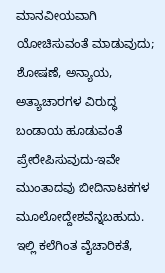ಮಾನವೀಯವಾಗಿ ಯೋಚಿಸುವಂತೆ ಮಾಡುವುದು; ಶೋಷಣೆ, ಅನ್ಯಾಯ, ಅತ್ಯಾಚಾರಗಳ ವಿರುದ್ಧ ಬಂಡಾಯ ಹೂಡುವಂತೆ ಪ್ರೇರೇಪಿಸುವುದು-ಇವೇ ಮುಂತಾದವು ಬೀದಿನಾಟಕಗಳ ಮೂಲೋದ್ದೇಶವೆನ್ನಬಹುದು. ಇಲ್ಲಿ ಕಲೆಗಿಂತ ವೈಚಾರಿಕತೆ,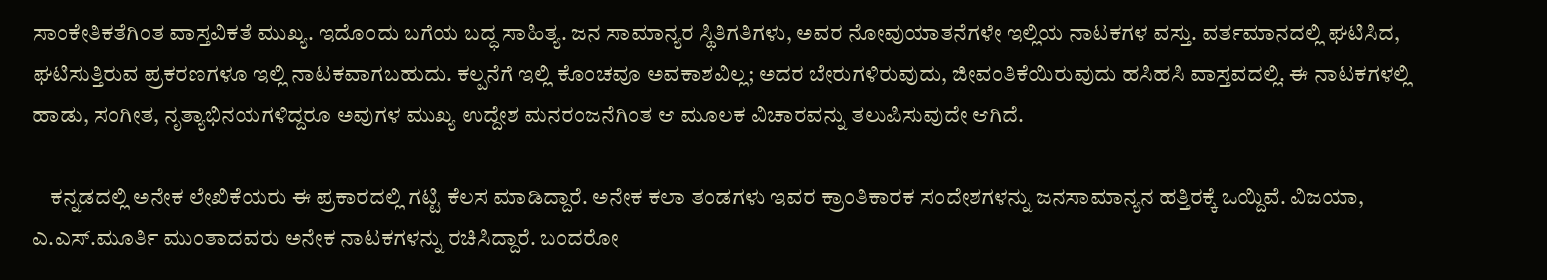ಸಾಂಕೇತಿಕತೆಗಿಂತ ವಾಸ್ತವಿಕತೆ ಮುಖ್ಯ. ಇದೊಂದು ಬಗೆಯ ಬದ್ಧ ಸಾಹಿತ್ಯ. ಜನ ಸಾಮಾನ್ಯರ ಸ್ಥಿತಿಗತಿಗಳು, ಅವರ ನೋವುಯಾತನೆಗಳೇ ಇಲ್ಲಿಯ ನಾಟಕಗಳ ವಸ್ತು. ವರ್ತಮಾನದಲ್ಲಿ ಘಟಿಸಿದ, ಘಟಿಸುತ್ತಿರುವ ಪ್ರಕರಣಗಳೂ ಇಲ್ಲಿ ನಾಟಕವಾಗಬಹುದು. ಕಲ್ಪನೆಗೆ ಇಲ್ಲಿ ಕೊಂಚವೂ ಅವಕಾಶವಿಲ್ಲ; ಅದರ ಬೇರುಗಳಿರುವುದು, ಜೀವಂತಿಕೆಯಿರುವುದು ಹಸಿಹಸಿ ವಾಸ್ತವದಲ್ಲಿ. ಈ ನಾಟಕಗಳಲ್ಲಿ ಹಾಡು, ಸಂಗೀತ, ನೃತ್ಯಾಭಿನಯಗಳಿದ್ದರೂ ಅವುಗಳ ಮುಖ್ಯ ಉದ್ದೇಶ ಮನರಂಜನೆಗಿಂತ ಆ ಮೂಲಕ ವಿಚಾರವನ್ನು ತಲುಪಿಸುವುದೇ ಆಗಿದೆ.

    ಕನ್ನಡದಲ್ಲಿ ಅನೇಕ ಲೇಖಿಕೆಯರು ಈ ಪ್ರಕಾರದಲ್ಲಿ ಗಟ್ಟಿ ಕೆಲಸ ಮಾಡಿದ್ದಾರೆ. ಅನೇಕ ಕಲಾ ತಂಡಗಳು ಇವರ ಕ್ರಾಂತಿಕಾರಕ ಸಂದೇಶಗಳನ್ನು ಜನಸಾಮಾನ್ಯನ ಹತ್ತಿರಕ್ಕೆ ಒಯ್ದಿವೆ. ವಿಜಯಾ, ಎ.ಎಸ್.ಮೂರ್ತಿ ಮುಂತಾದವರು ಅನೇಕ ನಾಟಕಗಳನ್ನು ರಚಿಸಿದ್ದಾರೆ. ಬಂದರೋ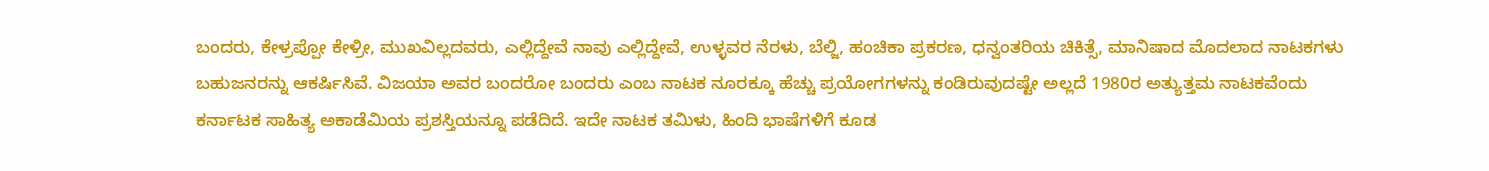ಬಂದರು, ಕೇಳ್ರಪ್ಪೋ ಕೇಳ್ರೀ, ಮುಖವಿಲ್ಲದವರು, ಎಲ್ಲಿದ್ದೇವೆ ನಾವು ಎಲ್ಲಿದ್ದೇವೆ, ಉಳ್ಳವರ ನೆರಳು, ಬೆಲ್ಜಿ, ಹಂಚಿಕಾ ಪ್ರಕರಣ, ಧನ್ವಂತರಿಯ ಚಿಕಿತ್ಸೆ, ಮಾನಿಷಾದ ಮೊದಲಾದ ನಾಟಕಗಳು ಬಹುಜನರನ್ನು ಆಕರ್ಷಿಸಿವೆ. ವಿಜಯಾ ಅವರ ಬಂದರೋ ಬಂದರು ಎಂಬ ನಾಟಕ ನೂರಕ್ಕೂ ಹೆಚ್ಚು ಪ್ರಯೋಗಗಳನ್ನು ಕಂಡಿರುವುದಷ್ಟೇ ಅಲ್ಲದೆ 1980ರ ಅತ್ಯುತ್ತಮ ನಾಟಕವೆಂದು ಕರ್ನಾಟಕ ಸಾಹಿತ್ಯ ಅಕಾಡೆಮಿಯ ಪ್ರಶಸ್ತಿಯನ್ನೂ ಪಡೆದಿದೆ. ಇದೇ ನಾಟಕ ತಮಿಳು, ಹಿಂದಿ ಭಾಷೆಗಳಿಗೆ ಕೂಡ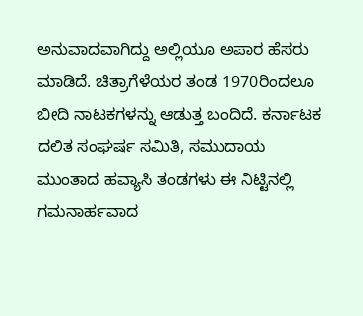ಅನುವಾದವಾಗಿದ್ದು ಅಲ್ಲಿಯೂ ಅಪಾರ ಹೆಸರು ಮಾಡಿದೆ. ಚಿತ್ರಾಗೆಳೆಯರ ತಂಡ 1970ರಿಂದಲೂ ಬೀದಿ ನಾಟಕಗಳನ್ನು ಆಡುತ್ತ ಬಂದಿದೆ. ಕರ್ನಾಟಕ ದಲಿತ ಸಂಘರ್ಷ ಸಮಿತಿ, ಸಮುದಾಯ ಮುಂತಾದ ಹವ್ಯಾಸಿ ತಂಡಗಳು ಈ ನಿಟ್ಟಿನಲ್ಲಿ ಗಮನಾರ್ಹವಾದ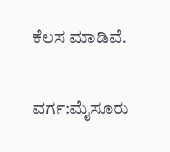ಕೆಲಸ ಮಾಡಿವೆ.

ವರ್ಗ:ಮೈಸೂರು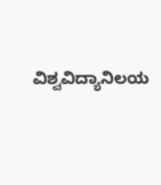ವಿಶ್ವವಿದ್ಯಾನಿಲಯ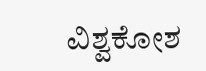ವಿಶ್ವಕೋಶ